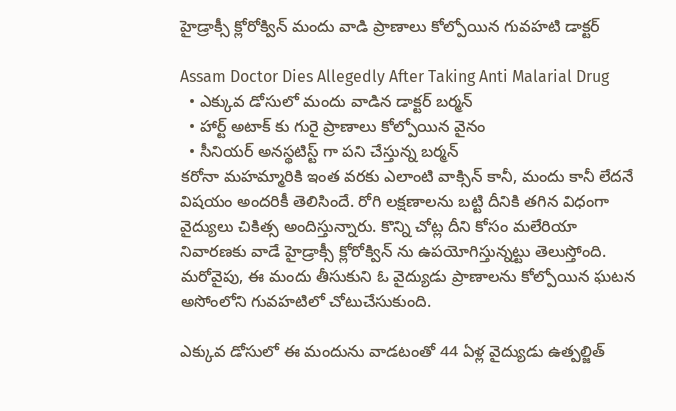హైడ్రాక్సీ క్లోరోక్విన్ మందు వాడి ప్రాణాలు కోల్పోయిన గువహటి డాక్టర్

Assam Doctor Dies Allegedly After Taking Anti Malarial Drug
  • ఎక్కువ డోసులో మందు వాడిన డాక్టర్ బర్మన్
  • హార్ట్ అటాక్ కు గురై ప్రాణాలు కోల్పోయిన వైనం
  • సీనియర్ అనస్థటిస్ట్ గా పని చేస్తున్న బర్మన్
కరోనా మహమ్మారికి ఇంత వరకు ఎలాంటి వాక్సిన్ కానీ, మందు కానీ లేదనే విషయం అందరికీ తెలిసిందే. రోగి లక్షణాలను బట్టి దీనికి తగిన విధంగా వైద్యులు చికిత్స అందిస్తున్నారు. కొన్ని చోట్ల దీని కోసం మలేరియా నివారణకు వాడే హైడ్రాక్సీ క్లోరోక్విన్ ను ఉపయోగిస్తున్నట్టు తెలుస్తోంది. మరోవైపు, ఈ మందు తీసుకుని ఓ వైద్యుడు ప్రాణాలను కోల్పోయిన ఘటన అసోంలోని గువహటిలో చోటుచేసుకుంది.

ఎక్కువ డోసులో ఈ మందును వాడటంతో 44 ఏళ్ల వైద్యుడు ఉత్పల్జిత్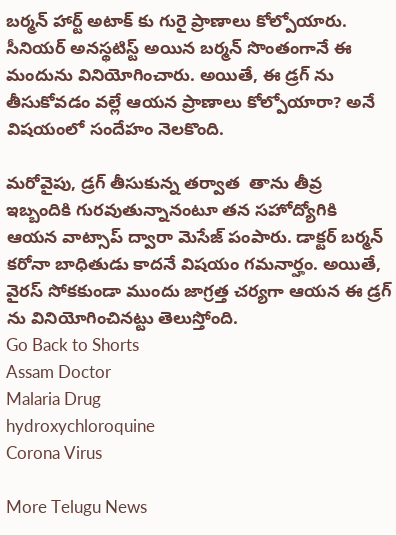బర్మన్ హార్ట్ అటాక్ కు గురై ప్రాణాలు కోల్పోయారు. సీనియర్ అనస్థటిస్ట్ అయిన బర్మన్ సొంతంగానే ఈ మందును వినియోగించారు. అయితే, ఈ డ్రగ్ ను తీసుకోవడం వల్లే ఆయన ప్రాణాలు కోల్పోయారా? అనే విషయంలో సందేహం నెలకొంది.

మరోవైపు, డ్రగ్ తీసుకున్న తర్వాత  తాను తీవ్ర ఇబ్బందికి గురవుతున్నానంటూ తన సహోద్యోగికి ఆయన వాట్సాప్ ద్వారా మెసేజ్ పంపారు. డాక్టర్ బర్మన్ కరోనా బాధితుడు కాదనే విషయం గమనార్హం. అయితే, వైరస్ సోకకుండా ముందు జాగ్రత్త చర్యగా ఆయన ఈ డ్రగ్ ను వినియోగించినట్టు తెలుస్తోంది.
Go Back to Shorts
Assam Doctor
Malaria Drug
hydroxychloroquine
Corona Virus

More Telugu News